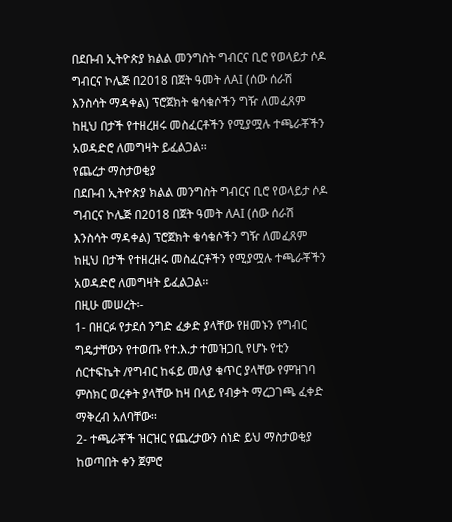በደቡብ ኢትዮጵያ ክልል መንግስት ግብርና ቢሮ የወላይታ ሶዶ ግብርና ኮሌጅ በ2018 በጀት ዓመት ለAI (ሰው ሰራሽ እንስሳት ማዳቀል) ፕሮጀክት ቁሳቁሶችን ግዥ ለመፈጸም ከዚህ በታች የተዘረዘሩ መስፈርቶችን የሚያሟሉ ተጫራቾችን አወዳድሮ ለመግዛት ይፈልጋል፡፡
የጨረታ ማስታወቂያ
በደቡብ ኢትዮጵያ ክልል መንግስት ግብርና ቢሮ የወላይታ ሶዶ ግብርና ኮሌጅ በ2018 በጀት ዓመት ለAI (ሰው ሰራሽ እንስሳት ማዳቀል) ፕሮጀክት ቁሳቁሶችን ግዥ ለመፈጸም ከዚህ በታች የተዘረዘሩ መስፈርቶችን የሚያሟሉ ተጫራቾችን አወዳድሮ ለመግዛት ይፈልጋል፡፡
በዚሁ መሠረት፡-
1- በዘርፉ የታደሰ ንግድ ፈቃድ ያላቸው የዘመኑን የግብር ግዴታቸውን የተወጡ የተ.እ.ታ ተመዝጋቢ የሆኑ የቲን ሰርተፍኬት /የግብር ከፋይ መለያ ቁጥር ያላቸው የምዝገባ ምስክር ወረቀት ያላቸው ከዛ በላይ የብቃት ማረጋገጫ ፈቀድ ማቅረብ አለባቸው፡፡
2- ተጫራቾች ዝርዝር የጨረታውን ሰነድ ይህ ማስታወቂያ ከወጣበት ቀን ጀምሮ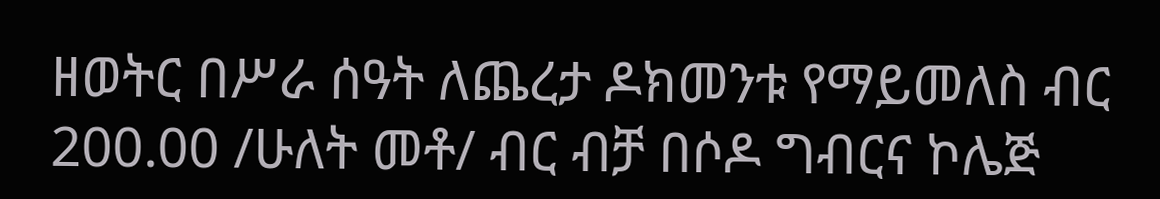ዘወትር በሥራ ሰዓት ለጨረታ ዶክመንቱ የማይመለስ ብር 200.00 /ሁለት መቶ/ ብር ብቻ በሶዶ ግብርና ኮሌጅ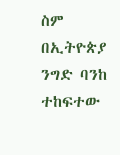ስም በኢትዮጵያ ንግድ ባንከ ተከፍተው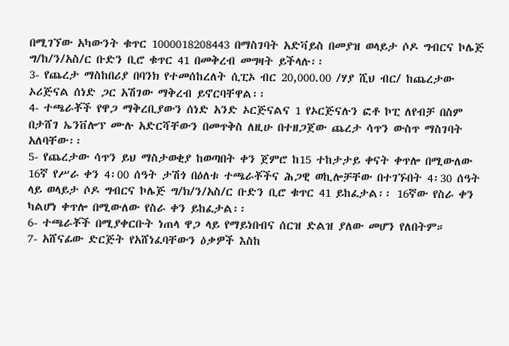በሚገኘው አካውንት ቁጥር 1000018208443 በማስገባት አድቫይስ በመያዝ ወላይታ ሶዶ ግብርና ኮሌጅ ግ/ከ/ን/አስ/ር ቡድን ቢሮ ቁጥር 41 በመቅረብ መግዛት ይችላሉ፡፡
3- የጨረታ ማስከበሪያ በባንክ የተመሰከረለት ሲፒኦ ብር 20,000.00 /ሃያ ሺህ ብር/ ከጨረታው ኦሪጅናል ሰነድ ጋር አሽገው ማቅረብ ይኖርባቸዋል፡፡
4- ተጫራቾች የዋጋ ማቅረቢያውን ሰነድ አንድ ኦርጅናልና 1 የኦርጅናሉን ፎቶ ኮፒ ለየብቻ በስም በታሸገ ኤንቨሎፕ ሙሉ አድርሻቸውን በመጥቅስ ለዚሁ በተዘጋጀው ጨረታ ሳጥን ውስጥ ማስገባት አለባቸው፡፡
5- የጨረታው ሳጥን ይህ ማስታወቂያ ከወጣበት ቀን ጀምሮ ከ15 ተከታታይ ቀናት ቀጥሎ በሚውለው 16ኛ የሥራ ቀን 4፡00 ሰዓት ታሽጎ በዕለቱ ተጫራቾችና ሕጋዊ ወኪሎቻቸው በተገኙበት 4፡30 ሰዓት ላይ ወላይታ ሶዶ ግብርና ኮሌጅ ግ/ክ/ን/አስ/ር ቡድን ቢሮ ቁጥር 41 ይከፈታል፡፡ 16ኛው የስራ ቀን ካልሆነ ቀጥሎ በሚውለው የስራ ቀን ይከፈታል፡፡
6- ተጫራቾች በሚያቀርቡት ነጠላ ዋጋ ላይ የማይነበብና ሰርዝ ድልዝ ያለው መሆን የለበትም።
7- አሸናፊው ድርጅት የአሸነፈባቸውን ዕቃዎች እስከ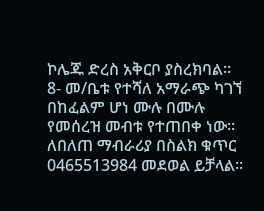ኮሌጁ ድረስ አቅርቦ ያስረክባል፡፡
8- መ/ቤቱ የተሻለ አማራጭ ካገኘ በከፈልም ሆነ ሙሉ በሙሉ የመሰረዝ መብቱ የተጠበቀ ነው፡፡
ለበለጠ ማብራሪያ በስልክ ቁጥር 0465513984 መደወል ይቻላል፡፡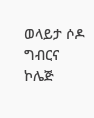ወላይታ ሶዶ ግብርና ኮሌጅ